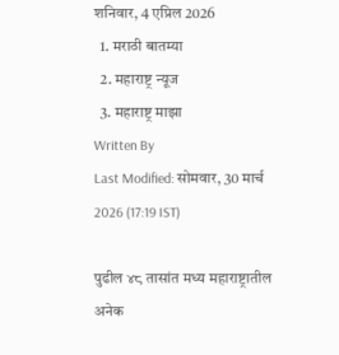शनिवार, 4 एप्रिल 2026
  1. मराठी बातम्या
  2. महाराष्ट्र न्यूज
  3. महाराष्ट्र माझा
Written By
Last Modified: सोमवार, 30 मार्च 2026 (17:19 IST)

पुढील ४८ तासांत मध्य महाराष्ट्रातील अनेक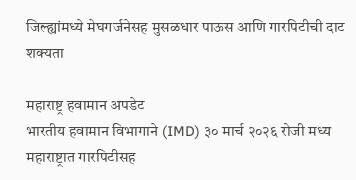जिल्ह्यांमध्ये मेघगर्जनेसह मुसळधार पाऊस आणि गारपिटीची दाट शक्यता

महाराष्ट्र हवामान अपडेट
भारतीय हवामान विभागाने (IMD) ३० मार्च २०२६ रोजी मध्य महाराष्ट्रात गारपिटीसह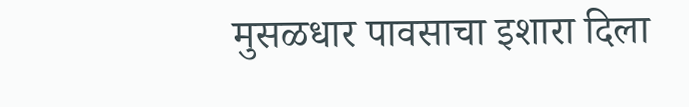मुसळधार पावसाचा इशारा दिला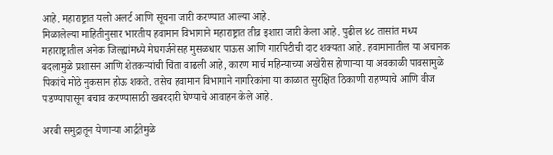आहे. महाराष्ट्रात यलो अलर्ट आणि सूचना जारी करण्यात आल्या आहे.
मिळालेल्या माहितीनुसार भारतीय हवामान विभागाने महाराष्ट्रात तीव्र इशारा जारी केला आहे. पुढील ४८ तासांत मध्य महाराष्ट्रातील अनेक जिल्ह्यांमध्ये मेघगर्जनेसह मुसळधार पाऊस आणि गारपिटीची दाट शक्यता आहे. हवामानातील या अचानक बदलामुळे प्रशासन आणि शेतकऱ्यांची चिंता वाढली आहे, कारण मार्च महिन्याच्या अखेरीस होणाऱ्या या अवकाळी पावसामुळे पिकांचे मोठे नुकसान होऊ शकते. तसेच हवामान विभागाने नागरिकांना या काळात सुरक्षित ठिकाणी राहण्याचे आणि वीज पडण्यापासून बचाव करण्यासाठी खबरदारी घेण्याचे आवाहन केले आहे.

अरबी समुद्रातून येणाऱ्या आर्द्रतेमुळे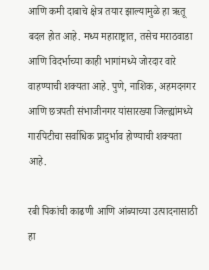आणि कमी दाबाचे क्षेत्र तयार झाल्यामुळे हा ऋतू बदल होत आहे. मध्य महाराष्ट्रात, तसेच मराठवाडा आणि विदर्भाच्या काही भागांमध्ये जोरदार वारे वाहण्याची शक्यता आहे. पुणे, नाशिक, अहमदनगर आणि छत्रपती संभाजीनगर यांसारख्या जिल्ह्यांमध्ये गारपिटीचा सर्वाधिक प्रादुर्भाव होण्याची शक्यता आहे.

रबी पिकांची काढणी आणि आंब्याच्या उत्पादनासाठी हा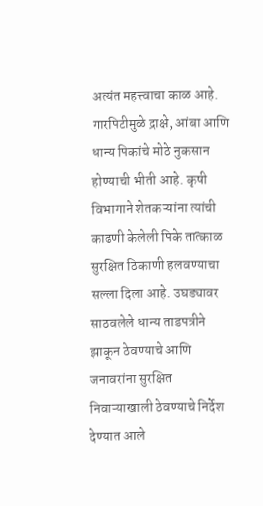अत्यंत महत्त्वाचा काळ आहे. गारपिटीमुळे द्राक्षे, आंबा आणि धान्य पिकांचे मोठे नुकसान होण्याची भीती आहे. कृषी विभागाने शेतकऱ्यांना त्यांची काढणी केलेली पिके तात्काळ सुरक्षित ठिकाणी हलवण्याचा सल्ला दिला आहे. उघड्यावर साठवलेले धान्य ताडपत्रीने झाकून ठेवण्याचे आणि जनावरांना सुरक्षित निवाऱ्याखाली ठेवण्याचे निर्देश देण्यात आले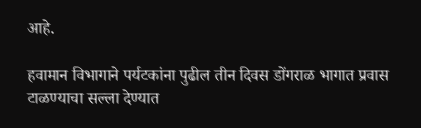आहे.

हवामान विभागाने पर्यटकांना पुढील तीन दिवस डोंगराळ भागात प्रवास टाळण्याचा सल्ला देण्यात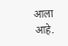आला आहे.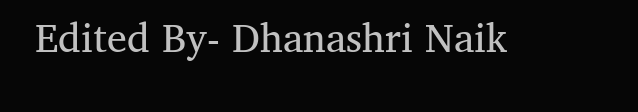Edited By- Dhanashri Naik